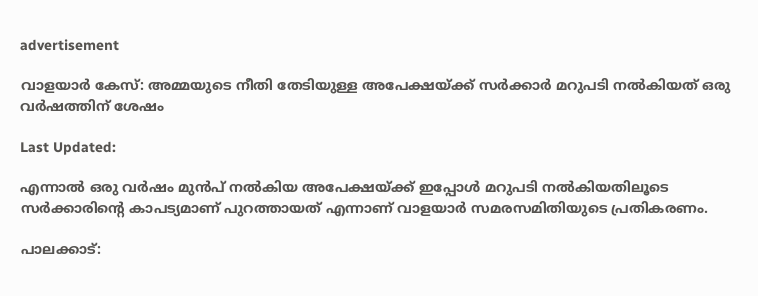advertisement

വാളയാർ കേസ്: അമ്മയുടെ നീതി തേടിയുള്ള അപേക്ഷയ്ക്ക് സർക്കാർ മറുപടി നൽകിയത് ഒരു വർഷത്തിന് ശേഷം

Last Updated:

എന്നാൽ ഒരു വർഷം മുൻപ് നൽകിയ അപേക്ഷയ്ക്ക് ഇപ്പോൾ മറുപടി നൽകിയതിലൂടെ സർക്കാരിൻ്റെ കാപട്യമാണ് പുറത്തായത് എന്നാണ് വാളയാർ സമരസമിതിയുടെ പ്രതികരണം.

പാലക്കാട്: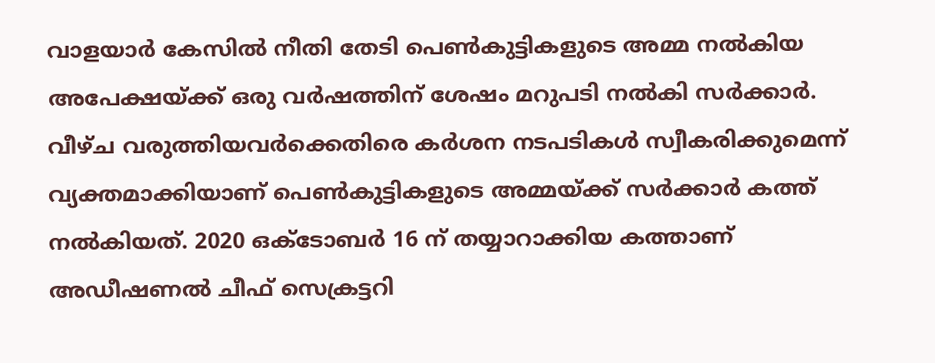വാളയാർ കേസിൽ നീതി തേടി പെൺകുട്ടികളുടെ അമ്മ നല്‍കിയ അപേക്ഷയ്ക്ക് ഒരു വർഷത്തിന് ശേഷം മറുപടി നൽകി സർക്കാർ. വീഴ്ച വരുത്തിയവർക്കെതിരെ കർശന നടപടികൾ സ്വീകരിക്കുമെന്ന് വ്യക്തമാക്കിയാണ് പെൺകുട്ടികളുടെ അമ്മയ്ക്ക് സർക്കാർ കത്ത് നൽകിയത്. 2020 ഒക്ടോബർ 16 ന് തയ്യാറാക്കിയ കത്താണ് അഡീഷണൽ ചീഫ് സെക്രട്ടറി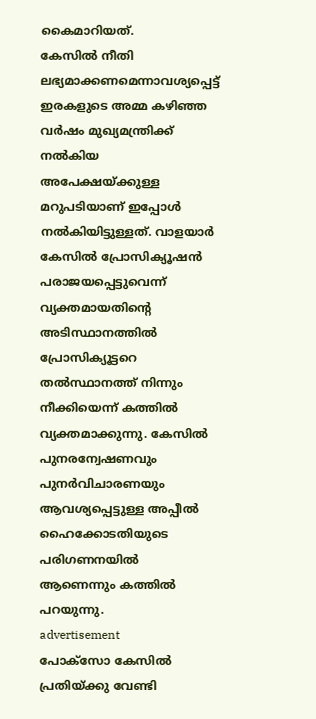കൈമാറിയത്.
കേസിൽ നീതി ലഭ്യമാക്കണമെന്നാവശ്യപ്പെട്ട്  ഇരകളുടെ അമ്മ കഴിഞ്ഞ വർഷം മുഖ്യമന്ത്രിക്ക് നൽകിയ അപേക്ഷയ്ക്കുള്ള മറുപടിയാണ് ഇപ്പോൾ നൽകിയിട്ടുള്ളത്. വാളയാർ കേസിൽ പ്രോസിക്യൂഷൻ പരാജയപ്പെട്ടുവെന്ന് വ്യക്തമായതിൻ്റെ അടിസ്ഥാനത്തിൽ പ്രോസിക്യൂട്ടറെ തൽസ്ഥാനത്ത് നിന്നും നീക്കിയെന്ന് കത്തിൽ വ്യക്തമാക്കുന്നു. കേസിൽ പുനരന്വേഷണവും പുനർവിചാരണയും ആവശ്യപ്പെട്ടുള്ള അപ്പീൽ ഹൈക്കോടതിയുടെ പരിഗണനയിൽ ആണെന്നും കത്തിൽ പറയുന്നു.
advertisement
പോക്സോ കേസിൽ പ്രതിയ്ക്കു വേണ്ടി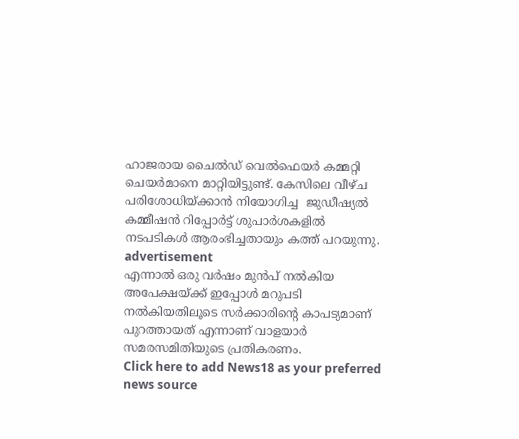ഹാജരായ ചൈൽഡ് വെൽഫെയർ കമ്മറ്റി ചെയർമാനെ മാറ്റിയിട്ടുണ്ട്. കേസിലെ വീഴ്ച പരിശോധിയ്ക്കാൻ നിയോഗിച്ച  ജുഡീഷ്യൽ കമ്മീഷൻ റിപ്പോർട്ട് ശുപാർശകളിൽ  നടപടികൾ ആരംഭിച്ചതായും കത്ത് പറയുന്നു.
advertisement
എന്നാൽ ഒരു വർഷം മുൻപ് നൽകിയ അപേക്ഷയ്ക്ക് ഇപ്പോൾ മറുപടി നൽകിയതിലൂടെ സർക്കാരിൻ്റെ കാപട്യമാണ് പുറത്തായത് എന്നാണ് വാളയാർ സമരസമിതിയുടെ പ്രതികരണം.
Click here to add News18 as your preferred news source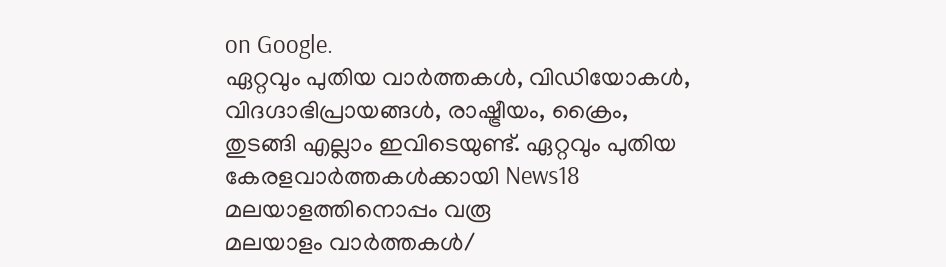on Google.
ഏറ്റവും പുതിയ വാർത്തകൾ, വിഡിയോകൾ, വിദഗ്ദാഭിപ്രായങ്ങൾ, രാഷ്ട്രീയം, ക്രൈം, തുടങ്ങി എല്ലാം ഇവിടെയുണ്ട്. ഏറ്റവും പുതിയ കേരളവാർത്തകൾക്കായി News18 മലയാളത്തിനൊപ്പം വരൂ
മലയാളം വാർത്തകൾ/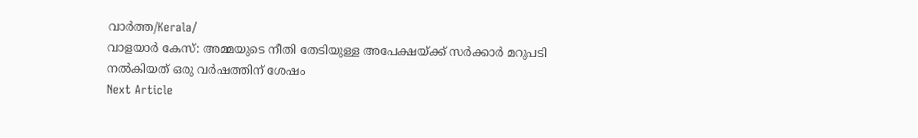വാർത്ത/Kerala/
വാളയാർ കേസ്: അമ്മയുടെ നീതി തേടിയുള്ള അപേക്ഷയ്ക്ക് സർക്കാർ മറുപടി നൽകിയത് ഒരു വർഷത്തിന് ശേഷം
Next Article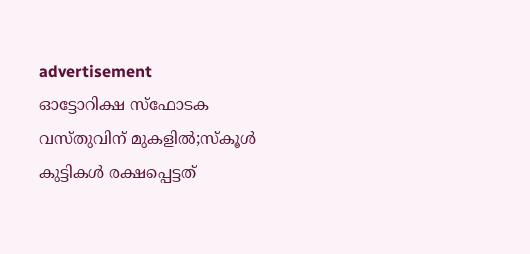advertisement
ഓട്ടോറിക്ഷ സ്ഫോടക വസ്തുവിന് മുകളിൽ;സ്കൂൾ കുട്ടികൾ രക്ഷപ്പെട്ടത്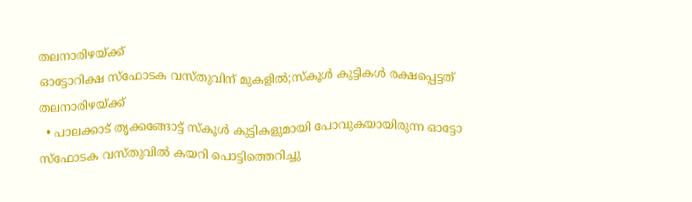തലനാരിഴയ്ക്ക്
ഓട്ടോറിക്ഷ സ്ഫോടക വസ്തുവിന് മുകളിൽ;സ്കൂൾ കുട്ടികൾ രക്ഷപ്പെട്ടത് തലനാരിഴയ്ക്ക്
  • പാലക്കാട് തൃക്കങ്ങോട്ട് സ്കൂൾ കുട്ടികളുമായി പോവുകയായിരുന്ന ഓട്ടോ സ്ഫോടക വസ്തുവിൽ കയറി പൊട്ടിത്തെറിച്ചു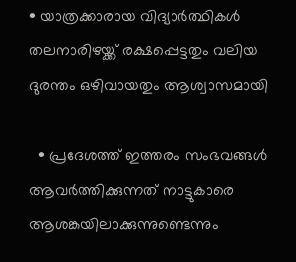• യാത്രക്കാരായ വിദ്യാർത്ഥികൾ തലനാരിഴയ്ക്ക് രക്ഷപ്പെട്ടതും വലിയ ദുരന്തം ഒഴിവായതും ആശ്വാസമായി

  • പ്രദേശത്ത് ഇത്തരം സംഭവങ്ങൾ ആവർത്തിക്കുന്നത് നാട്ടുകാരെ ആശങ്കയിലാക്കുന്നുണ്ടെന്നും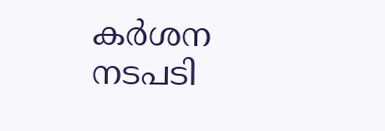കർശന നടപടി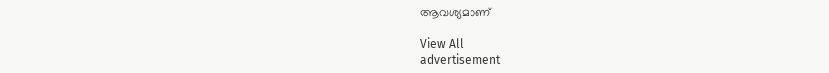ആവശ്യമാണ്

View All
advertisement